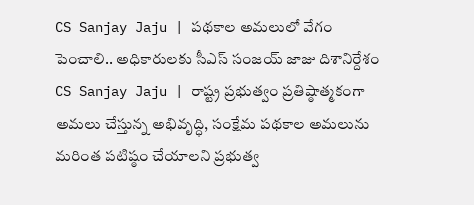CS Sanjay Jaju | పథకాల అమలులో వేగం పెంచాలి.. అధికారులకు సీఎస్ సంజయ్ జాజు దిశానిర్దేశం
CS Sanjay Jaju | రాష్ట్ర ప్రభుత్వం ప్రతిష్ఠాత్మకంగా అమలు చేస్తున్న అభివృద్ధి, సంక్షేమ పథకాల అమలును మరింత పటిష్ఠం చేయాలని ప్రభుత్వ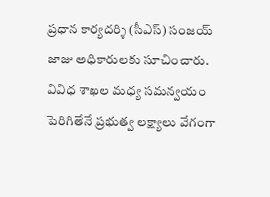ప్రధాన కార్యదర్శి (సీఎస్) సంజయ్ జాజు అధికారులకు సూచించారు. వివిధ శాఖల మధ్య సమన్వయం పెరిగితేనే ప్రభుత్వ లక్ష్యాలు వేగంగా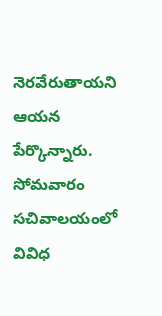నెరవేరుతాయని ఆయన పేర్కొన్నారు. సోమవారం సచివాలయంలో వివిధ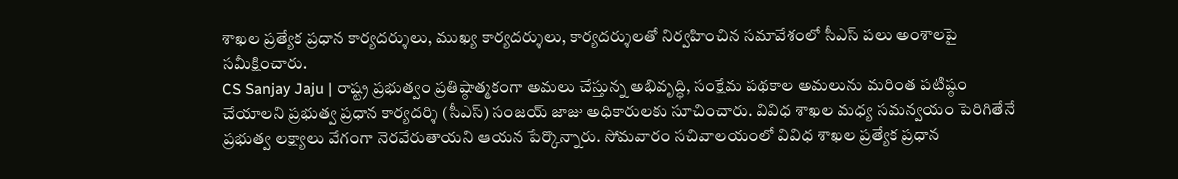శాఖల ప్రత్యేక ప్రధాన కార్యదర్శులు, ముఖ్య కార్యదర్శులు, కార్యదర్శులతో నిర్వహించిన సమావేశంలో సీఎస్ పలు అంశాలపై సమీక్షించారు.
CS Sanjay Jaju | రాష్ట్ర ప్రభుత్వం ప్రతిష్ఠాత్మకంగా అమలు చేస్తున్న అభివృద్ధి, సంక్షేమ పథకాల అమలును మరింత పటిష్ఠం చేయాలని ప్రభుత్వ ప్రధాన కార్యదర్శి (సీఎస్) సంజయ్ జాజు అధికారులకు సూచించారు. వివిధ శాఖల మధ్య సమన్వయం పెరిగితేనే ప్రభుత్వ లక్ష్యాలు వేగంగా నెరవేరుతాయని ఆయన పేర్కొన్నారు. సోమవారం సచివాలయంలో వివిధ శాఖల ప్రత్యేక ప్రధాన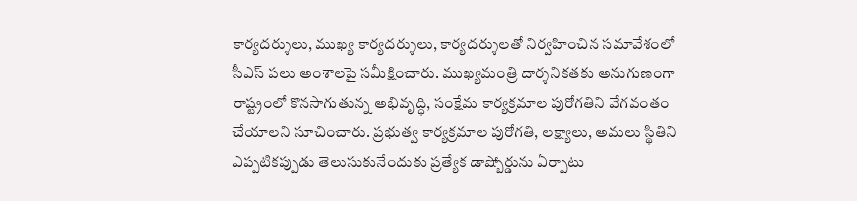కార్యదర్శులు, ముఖ్య కార్యదర్శులు, కార్యదర్శులతో నిర్వహించిన సమావేశంలో సీఎస్ పలు అంశాలపై సమీక్షించారు. ముఖ్యమంత్రి దార్శనికతకు అనుగుణంగా రాష్ట్రంలో కొనసాగుతున్న అభివృద్ధి, సంక్షేమ కార్యక్రమాల పురోగతిని వేగవంతం చేయాలని సూచించారు. ప్రభుత్వ కార్యక్రమాల పురోగతి, లక్ష్యాలు, అమలు స్థితిని ఎప్పటికప్పుడు తెలుసుకునేందుకు ప్రత్యేక డాష్బోర్డును ఏర్పాటు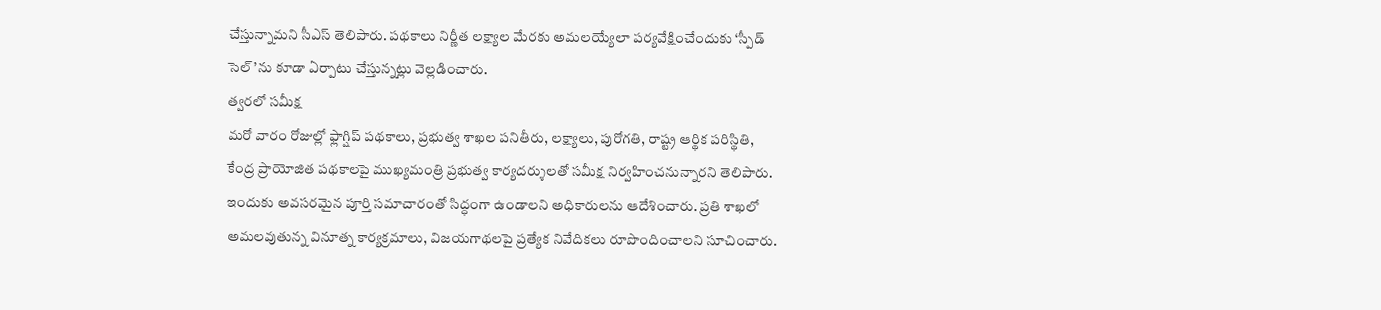చేస్తున్నామని సీఎస్ తెలిపారు. పథకాలు నిర్ణీత లక్ష్యాల మేరకు అమలయ్యేలా పర్యవేక్షించేందుకు ‘స్పీడ్ సెల్’ను కూడా ఏర్పాటు చేస్తున్నట్లు వెల్లడించారు.
త్వరలో సమీక్ష
మరో వారం రోజుల్లో ఫ్లాగ్షిప్ పథకాలు, ప్రభుత్వ శాఖల పనితీరు, లక్ష్యాలు, పురోగతి, రాష్ట్ర ఆర్థిక పరిస్థితి, కేంద్ర ప్రాయోజిత పథకాలపై ముఖ్యమంత్రి ప్రభుత్వ కార్యదర్శులతో సమీక్ష నిర్వహించనున్నారని తెలిపారు. ఇందుకు అవసరమైన పూర్తి సమాచారంతో సిద్ధంగా ఉండాలని అధికారులను ఆదేశించారు. ప్రతి శాఖలో అమలవుతున్న వినూత్న కార్యక్రమాలు, విజయగాథలపై ప్రత్యేక నివేదికలు రూపొందించాలని సూచించారు.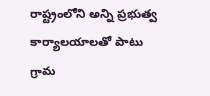రాష్ట్రంలోని అన్ని ప్రభుత్వ కార్యాలయాలతో పాటు గ్రామ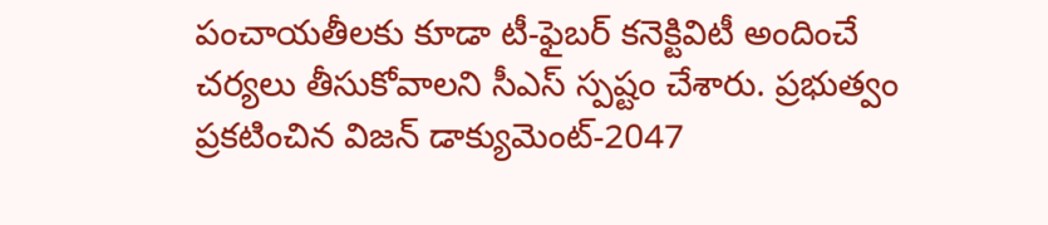పంచాయతీలకు కూడా టీ-ఫైబర్ కనెక్టివిటీ అందించే చర్యలు తీసుకోవాలని సీఎస్ స్పష్టం చేశారు. ప్రభుత్వం ప్రకటించిన విజన్ డాక్యుమెంట్-2047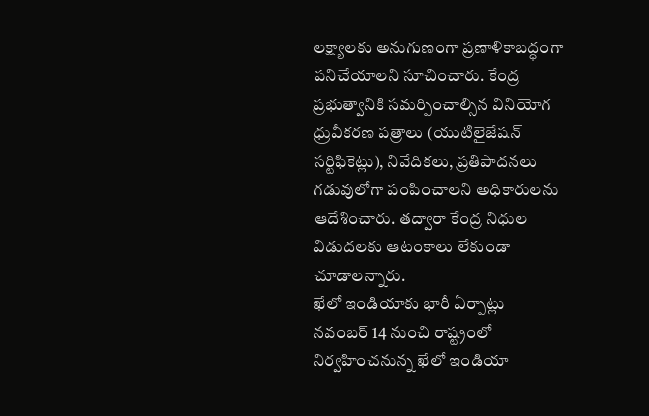లక్ష్యాలకు అనుగుణంగా ప్రణాళికాబద్ధంగా పనిచేయాలని సూచించారు. కేంద్ర ప్రభుత్వానికి సమర్పించాల్సిన వినియోగ ధ్రువీకరణ పత్రాలు (యుటిలైజేషన్ సర్టిఫికెట్లు), నివేదికలు, ప్రతిపాదనలు గడువులోగా పంపించాలని అధికారులను ఆదేశించారు. తద్వారా కేంద్ర నిధుల విడుదలకు ఆటంకాలు లేకుండా చూడాలన్నారు.
ఖేలో ఇండియాకు భారీ ఏర్పాట్లు
నవంబర్ 14 నుంచి రాష్ట్రంలో నిర్వహించనున్న ఖేలో ఇండియా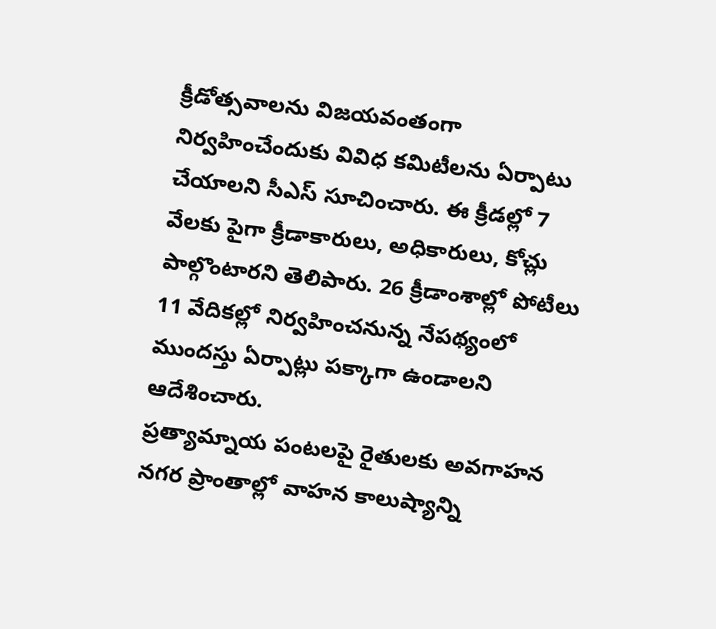క్రీడోత్సవాలను విజయవంతంగా నిర్వహించేందుకు వివిధ కమిటీలను ఏర్పాటు చేయాలని సీఎస్ సూచించారు. ఈ క్రీడల్లో 7 వేలకు పైగా క్రీడాకారులు, అధికారులు, కోచ్లు పాల్గొంటారని తెలిపారు. 26 క్రీడాంశాల్లో పోటీలు 11 వేదికల్లో నిర్వహించనున్న నేపథ్యంలో ముందస్తు ఏర్పాట్లు పక్కాగా ఉండాలని ఆదేశించారు.
ప్రత్యామ్నాయ పంటలపై రైతులకు అవగాహన
నగర ప్రాంతాల్లో వాహన కాలుష్యాన్ని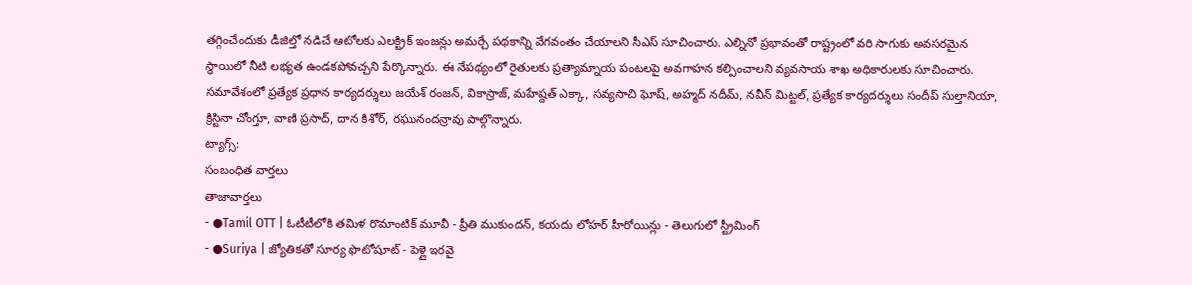తగ్గించేందుకు డీజిల్తో నడిచే ఆటోలకు ఎలక్ట్రిక్ ఇంజన్లు అమర్చే పథకాన్ని వేగవంతం చేయాలని సీఎస్ సూచించారు. ఎల్నినో ప్రభావంతో రాష్ట్రంలో వరి సాగుకు అవసరమైన స్థాయిలో నీటి లభ్యత ఉండకపోవచ్చని పేర్కొన్నారు. ఈ నేపథ్యంలో రైతులకు ప్రత్యామ్నాయ పంటలపై అవగాహన కల్పించాలని వ్యవసాయ శాఖ అధికారులకు సూచించారు. సమావేశంలో ప్రత్యేక ప్రధాన కార్యదర్శులు జయేశ్ రంజన్, వికాస్రాజ్, మహేష్దత్ ఎక్కా, సవ్యసాచి ఘోష్, అహ్మద్ నదీమ్, నవీన్ మిట్టల్, ప్రత్యేక కార్యదర్శులు సందీప్ సుల్తానియా, క్రిస్టినా చోంగ్తూ, వాణి ప్రసాద్, దాన కిశోర్, రఘునందన్రావు పాల్గొన్నారు.
ట్యాగ్స్:
సంబంధిత వార్తలు
తాజావార్తలు
- ●Tamil OTT | ఓటీటీలోకి తమిళ రొమాంటిక్ మూవీ - ప్రీతి ముకుందన్, కయదు లోహర్ హీరోయిన్లు - తెలుగులో స్ట్రీమింగ్
- ●Suriya | జ్యోతికతో సూర్య ఫొటోషూట్ - పెళ్లై ఇరవై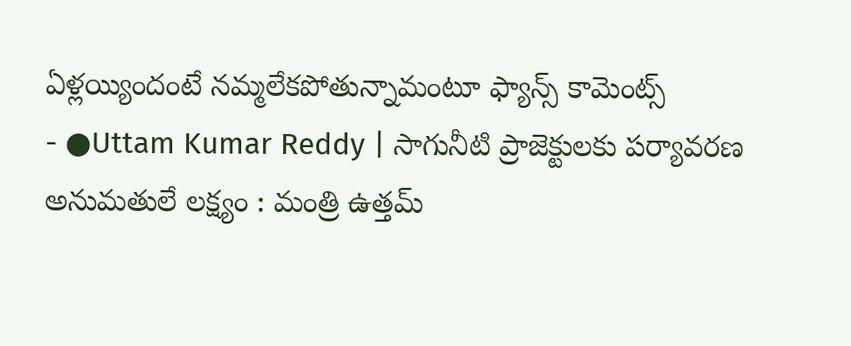ఏళ్లయ్యిందంటే నమ్మలేకపోతున్నామంటూ ఫ్యాన్స్ కామెంట్స్
- ●Uttam Kumar Reddy | సాగునీటి ప్రాజెక్టులకు పర్యావరణ అనుమతులే లక్ష్యం : మంత్రి ఉత్తమ్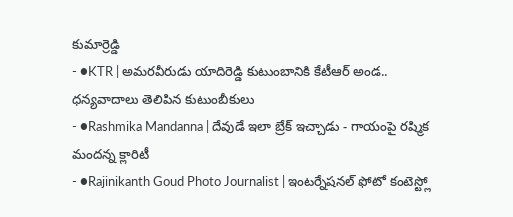కుమార్రెడ్డి
- ●KTR | అమరవీరుడు యాదిరెడ్డి కుటుంబానికి కేటీఆర్ అండ.. ధన్యవాదాలు తెలిపిన కుటుంబీకులు
- ●Rashmika Mandanna | దేవుడే ఇలా బ్రేక్ ఇచ్చాడు - గాయంపై రష్మిక మందన్న క్లారిటీ
- ●Rajinikanth Goud Photo Journalist | ఇంటర్నేషనల్ ఫోటో కంటెస్ట్లో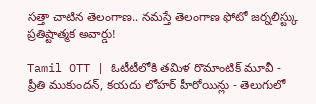సత్తా చాటిన తెలంగాణ.. నమస్తే తెలంగాణ ఫోటో జర్నలిస్ట్కు ప్రతిష్టాత్మక అవార్డు!

Tamil OTT | ఓటీటీలోకి తమిళ రొమాంటిక్ మూవీ - ప్రీతి ముకుందన్, కయదు లోహర్ హీరోయిన్లు - తెలుగులో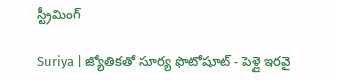స్ట్రీమింగ్

Suriya | జ్యోతికతో సూర్య ఫొటోషూట్ - పెళ్లై ఇరవై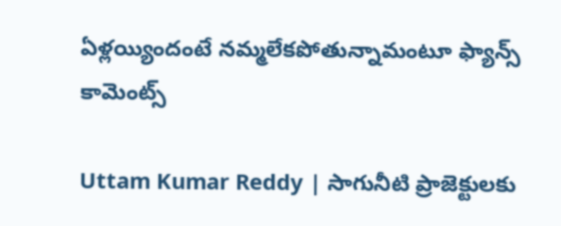ఏళ్లయ్యిందంటే నమ్మలేకపోతున్నామంటూ ఫ్యాన్స్ కామెంట్స్

Uttam Kumar Reddy | సాగునీటి ప్రాజెక్టులకు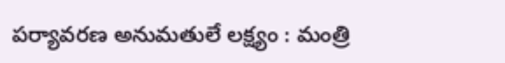పర్యావరణ అనుమతులే లక్ష్యం : మంత్రి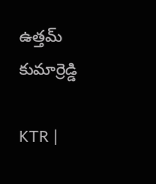ఉత్తమ్ కుమార్రెడ్డి

KTR |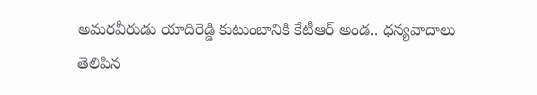అమరవీరుడు యాదిరెడ్డి కుటుంబానికి కేటీఆర్ అండ.. ధన్యవాదాలు తెలిపిన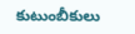కుటుంబీకులు